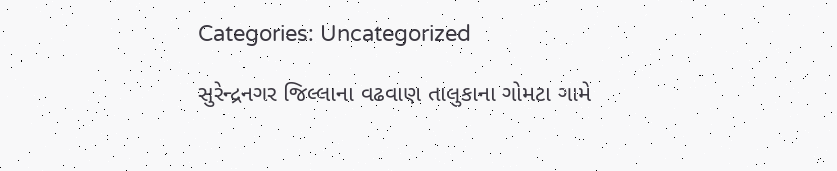Categories: Uncategorized

સુરેન્દ્રનગર જિલ્લાના વઢવાણ તાલુકાના ગોમટા ગામે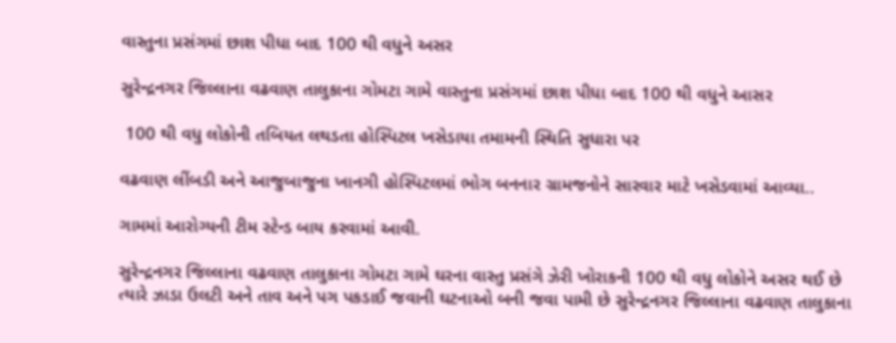વાસ્તુના પ્રસંગમાં છાશ પીધા બાદ 100 થી વધુને અસર

સુરેન્દ્રનગર જિલ્લાના વઢવાણ તાલુકાના ગોમટા ગામે વાસ્તુના પ્રસંગમાં છાશ પીધા બાદ 100 થી વધુને આસર

 100 થી વધુ લોકોની તબિયત લથડતા હોસ્પિટલ ખસેડાયા તમામની સ્થિતિ સુધારા પર

વઢવાણ લીંબડી અને આજુબાજુના ખાનગી હોસ્પિટલમાં ભોગ બનનાર ગ્રામજનોને સારવાર માટે ખસેડવામાં આવ્યા..

ગામમાં આરોગ્યની ટીમ સ્ટેન્ડ બાય કરવામાં આવી.

સુરેન્દ્રનગર જિલ્લાના વઢવાણ તાલુકાના ગોમટા ગામે ઘરના વાસ્તુ પ્રસંગે ઝેરી ખોરાકની 100 થી વધુ લોકોને અસર થઈ છે ત્યારે ઝાડા ઉલટી અને તાવ અને પગ પકડાઈ જવાની ઘટનાઓ બની જવા પામી છે સુરેન્દ્રનગર જિલ્લાના વઢવાણ તાલુકાના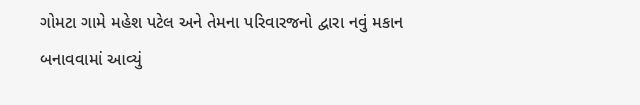ગોમટા ગામે મહેશ પટેલ અને તેમના પરિવારજનો દ્વારા નવું મકાન બનાવવામાં આવ્યું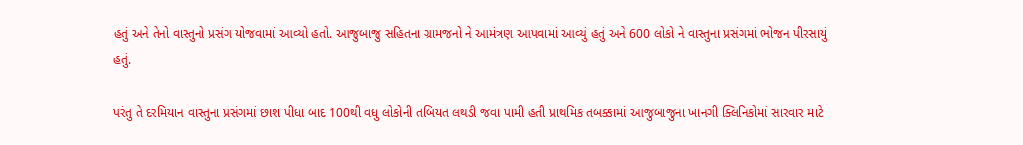હતું અને તેનો વાસ્તુનો પ્રસંગ યોજવામાં આવ્યો હતો. આજુબાજુ સહિતના ગ્રામજનો ને આમંત્રણ આપવામાં આવ્યું હતું અને 600 લોકો ને વાસ્તુના પ્રસંગમાં ભોજન પીરસાયું હતું.

પરંતુ તે દરમિયાન વાસ્તુના પ્રસંગમાં છાશ પીધા બાદ 100થી વધુ લોકોની તબિયત લથડી જવા પામી હતી પ્રાથમિક તબક્કામાં આજુબાજુના ખાનગી ક્લિનિકોમાં સારવાર માટે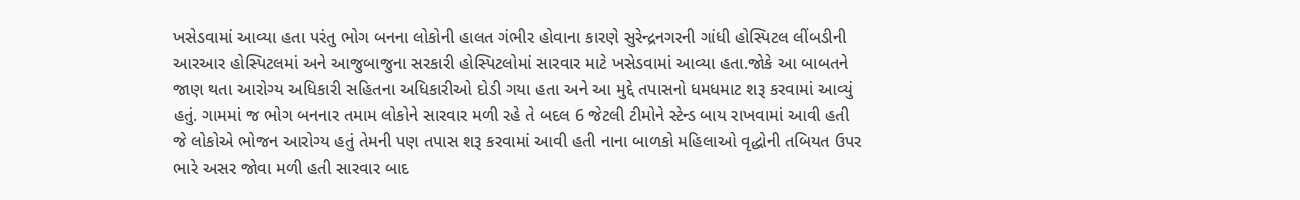ખસેડવામાં આવ્યા હતા પરંતુ ભોગ બનના લોકોની હાલત ગંભીર હોવાના કારણે સુરેન્દ્રનગરની ગાંધી હોસ્પિટલ લીંબડીની આરઆર હોસ્પિટલમાં અને આજુબાજુના સરકારી હોસ્પિટલોમાં સારવાર માટે ખસેડવામાં આવ્યા હતા.જોકે આ બાબતને જાણ થતા આરોગ્ય અધિકારી સહિતના અધિકારીઓ દોડી ગયા હતા અને આ મુદ્દે તપાસનો ધમધમાટ શરૂ કરવામાં આવ્યું હતું. ગામમાં જ ભોગ બનનાર તમામ લોકોને સારવાર મળી રહે તે બદલ 6 જેટલી ટીમોને સ્ટેન્ડ બાય રાખવામાં આવી હતી જે લોકોએ ભોજન આરોગ્ય હતું તેમની પણ તપાસ શરૂ કરવામાં આવી હતી નાના બાળકો મહિલાઓ વૃદ્ધોની તબિયત ઉપર ભારે અસર જોવા મળી હતી સારવાર બાદ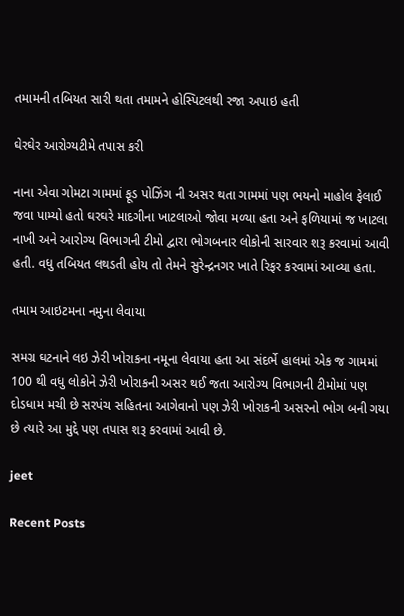તમામની તબિયત સારી થતા તમામને હોસ્પિટલથી રજા અપાઇ હતી

ઘેરઘેર આરોગ્યટીમે તપાસ કરી

નાના એવા ગોમટા ગામમાં ફૂડ પોઝિંગ ની અસર થતા ગામમાં પણ ભયનો માહોલ ફેલાઈ જવા પામ્યો હતો ઘરઘરે માદગીના ખાટલાઓ જોવા મળ્યા હતા અને ફળિયામાં જ ખાટલા નાખી અને આરોગ્ય વિભાગની ટીમો દ્વારા ભોગબનાર લોકોની સારવાર શરૂ કરવામાં આવી હતી. વધુ તબિયત લથડતી હોય તો તેમને સુરેન્દ્રનગર ખાતે રિફર કરવામાં આવ્યા હતા.

તમામ આઇટમના નમુના લેવાયા

સમગ્ર ઘટનાને લઇ ઝેરી ખોરાકના નમૂના લેવાયા હતા આ સંદર્ભે હાલમાં એક જ ગામમાં 100 થી વધુ લોકોને ઝેરી ખોરાકની અસર થઈ જતા આરોગ્ય વિભાગની ટીમોમાં પણ દોડધામ મચી છે સરપંચ સહિતના આગેવાનો પણ ઝેરી ખોરાકની અસરનો ભોગ બની ગયા છે ત્યારે આ મુદ્દે પણ તપાસ શરૂ કરવામાં આવી છે.

jeet

Recent Posts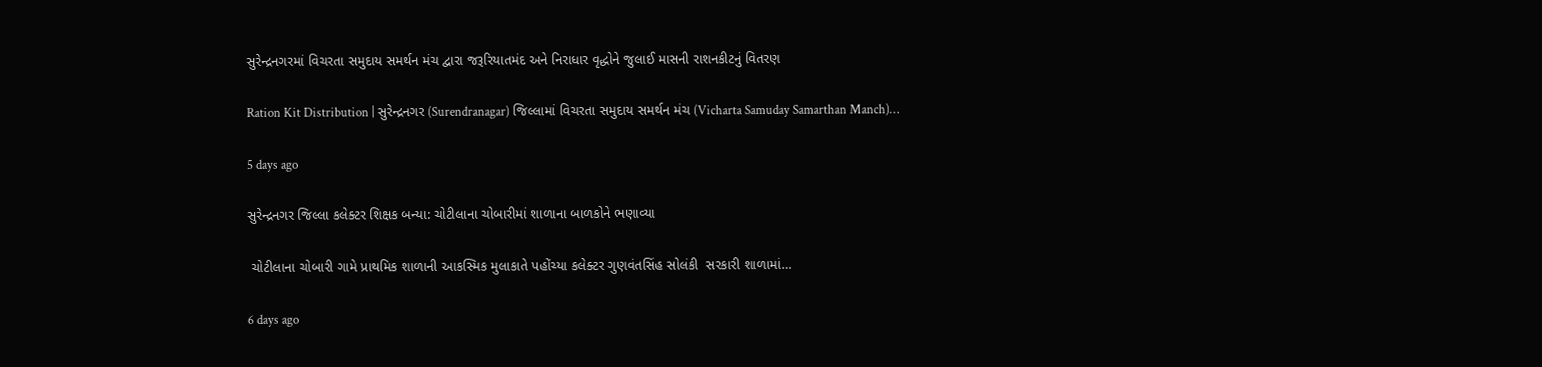સુરેન્દ્રનગરમાં વિચરતા સમુદાય સમર્થન મંચ દ્વારા જરૂરિયાતમંદ અને નિરાધાર વૃદ્ધોને જુલાઈ માસની રાશનકીટનું વિતરણ

Ration Kit Distribution | સુરેન્દ્રનગર (Surendranagar) જિલ્લામાં વિચરતા સમુદાય સમર્થન મંચ (Vicharta Samuday Samarthan Manch)…

5 days ago

સુરેન્દ્રનગર જિલ્લા કલેક્ટર શિક્ષક બન્યા: ચોટીલાના ચોબારીમાં શાળાના બાળકોને ભણાવ્યા

 ચોટીલાના ચોબારી ગામે પ્રાથમિક શાળાની આકસ્મિક મુલાકાતે પહોંચ્યા કલેક્ટર ગુણવંતસિંહ સોલંકી  સરકારી શાળામાં…

6 days ago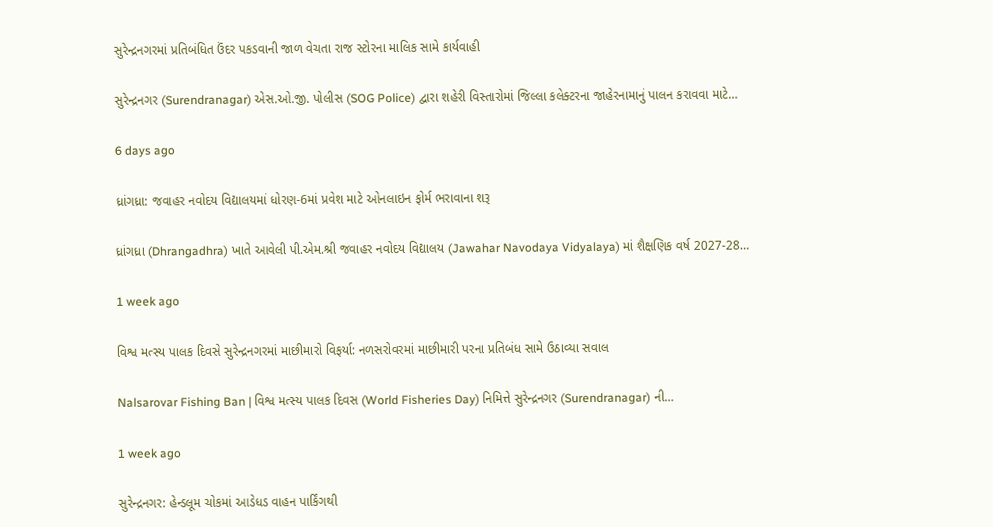સુરેન્દ્રનગરમાં પ્રતિબંધિત ઉંદર પકડવાની જાળ વેચતા રાજ સ્ટોરના માલિક સામે કાર્યવાહી

સુરેન્દ્રનગર (Surendranagar) એસ.ઓ.જી. પોલીસ (SOG Police) દ્વારા શહેરી વિસ્તારોમાં જિલ્લા કલેક્ટરના જાહેરનામાનું પાલન કરાવવા માટે…

6 days ago

ધ્રાંગધ્રા: જવાહર નવોદય વિદ્યાલયમાં ધોરણ-6માં પ્રવેશ માટે ઓનલાઇન ફોર્મ ભરાવાના શરૂ

ધ્રાંગધ્રા (Dhrangadhra) ખાતે આવેલી પી.એમ.શ્રી જવાહર નવોદય વિદ્યાલય (Jawahar Navodaya Vidyalaya) માં શૈક્ષણિક વર્ષ 2027-28…

1 week ago

વિશ્વ મત્સ્ય પાલક દિવસે સુરેન્દ્રનગરમાં માછીમારો વિફર્યા: નળસરોવરમાં માછીમારી પરના પ્રતિબંધ સામે ઉઠાવ્યા સવાલ

Nalsarovar Fishing Ban | વિશ્વ મત્સ્ય પાલક દિવસ (World Fisheries Day) નિમિત્તે સુરેન્દ્રનગર (Surendranagar) ની…

1 week ago

સુરેન્દ્રનગર: હેન્ડલૂમ ચોકમાં આડેધડ વાહન પાર્કિંગથી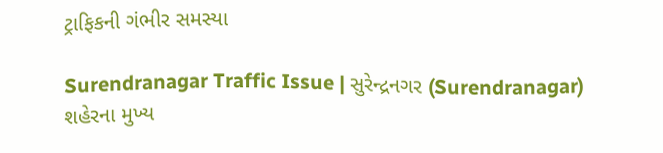ટ્રાફિકની ગંભીર સમસ્યા

Surendranagar Traffic Issue | સુરેન્દ્રનગર (Surendranagar) શહેરના મુખ્ય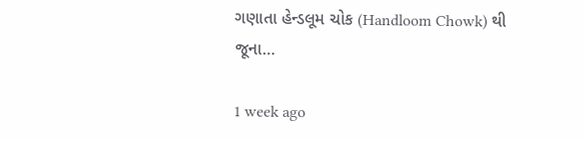ગણાતા હેન્ડલૂમ ચોક (Handloom Chowk) થી જૂના…

1 week ago